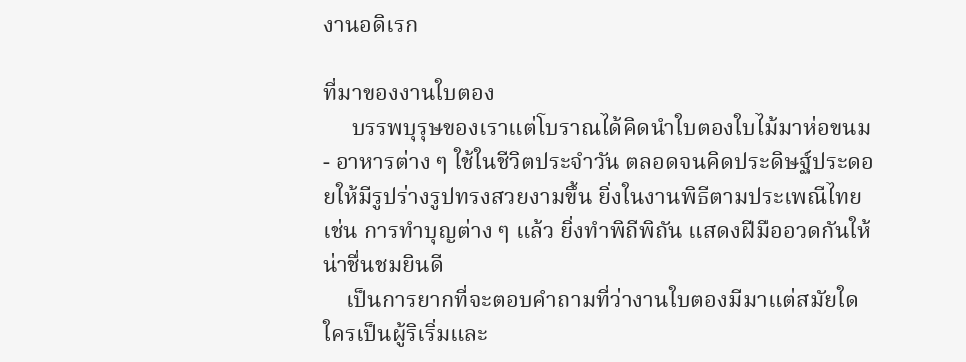งานอดิเรก

ที่มาของงานใบตอง
     บรรพบุรุษของเราแต่โบราณได้คิดนำใบตองใบไม้มาห่อขนม - อาหารต่าง ๆ ใช้ในชีวิตประจำวัน ตลอดจนคิดประดิษฐ์ประดอยให้มีรูปร่างรูปทรงสวยงามขึ้น ยิ่งในงานพิธีตามประเพณีไทย เช่น การทำบุญต่าง ๆ แล้ว ยิ่งทำพิถีพิถัน แสดงฝีมืออวดกันให้น่าชื่นชมยินดี
    เป็นการยากที่จะตอบคำถามที่ว่างานใบตองมีมาแต่สมัยใด ใครเป็นผู้ริเริ่มและ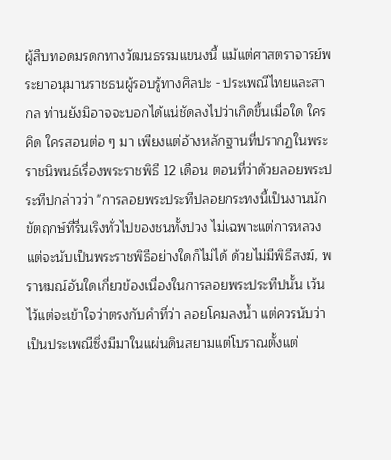ผู้สืบทอดมรดกทางวัฒนธรรมแขนงนี้ แม้แต่ศาสตราจารย์พระยาอนุมานราชธนผู้รอบรู้ทางศิลปะ - ประเพณีไทยและสากล ท่านยังมิอาจจะบอกได้แน่ชัดลงไปว่าเกิดขึ้นเมื่อใด ใครคิด ใครสอนต่อ ๆ มา เพียงแต่อ้างหลักฐานที่ปรากฏในพระราชนิพนธ์เรื่องพระราชพิธี 12 เดือน ตอนที่ว่าด้วยลอยพระประทีปกล่าวว่า "การลอยพระประทีปลอยกระทงนี้เป็นงานนักขัตฤกษ์ที่รื่นเริงทั่วไปของชนทั้งปวง ไม่เฉพาะแต่การหลวง แต่จะนับเป็นพระราชพิธีอย่างใดก็ไม่ได้ ด้วยไม่มีพิธีสงฆ์, พราหมณ์อันใดเกี่ยวข้องเนื่องในการลอยพระประทีปนั้น เว้นไว้แต่จะเข้าใจว่าตรงกับคำที่ว่า ลอยโคมลงน้ำ แต่ควรนับว่าเป็นประเพณีซึ่งมีมาในแผ่นดินสยามแต่โบราณตั้งแต่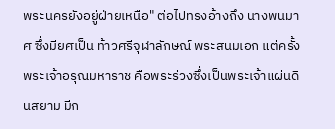พระนครยังอยู่ฝ่ายเหนือ" ต่อไปทรงอ้างถึง นางพนมาศ ซึ่งมียศเป็น ท้าวศรีจุฬาลักษณ์ พระสนมเอก แต่ครั้งพระเจ้าอรุณมหาราช คือพระร่วงซึ่งเป็นพระเจ้าแผ่นดินสยาม มีก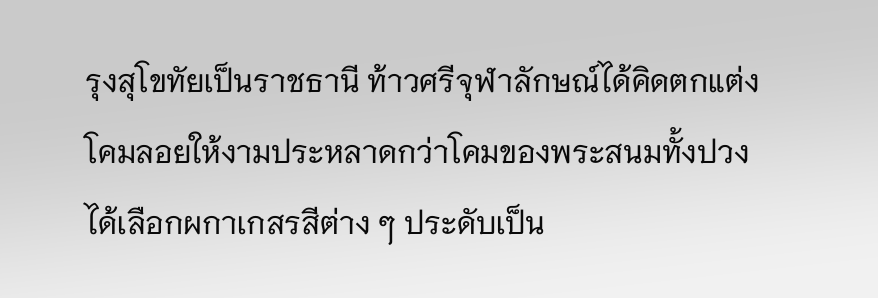รุงสุโขทัยเป็นราชธานี ท้าวศรีจุฬาลักษณ์ได้คิดตกแต่งโคมลอยให้งามประหลาดกว่าโคมของพระสนมทั้งปวง ได้เลือกผกาเกสรสีต่าง ๆ ประดับเป็น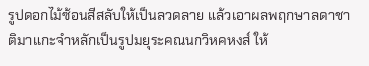รูปดอกไม้ซ้อนสีสลับให้เป็นลวดลาย แล้วเอาผลพฤกษาลดาชาติมาแกะจำหลักเป็นรูปมยุระคณนกวิหคหงส์ ให้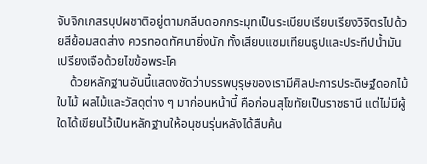จับจิกเกสรบุปผชาติอยู่ตามกลีบดอกกระมุทเป็นระเบียบเรียบเรียงวิจิตรไปด้วยสีย้อมสดส่าง ควรทอดทัศนายิ่งนัก ทั้งเสียบแซมเทียนธูปและประทีปน้ำมันเปรียงเจือด้วยไขข้อพระโค
    ด้วยหลักฐานอันนี้แสดงชัดว่าบรรพบุรุษของเรามีศิลปะการประดิษฐ์ดอกไม้ใบไม้ ผลไม้และวัสดุต่าง ๆ มาก่อนหน้านี้ คือก่อนสุโขทัยเป็นราชธานี แต่ไม่มีผู้ใดได้เขียนไว้เป็นหลักฐานให้อนุชนรุ่นหลังได้สืบค้น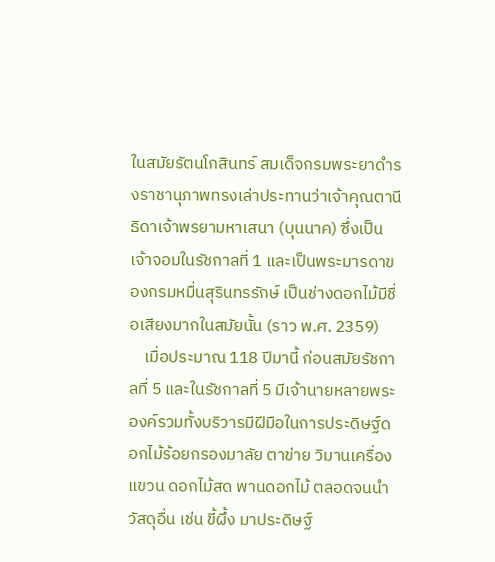ในสมัยรัตนโกสินทร์ สมเด็จกรมพระยาดำรงราชานุภาพทรงเล่าประทานว่าเจ้าคุณตานี ธิดาเจ้าพรยามหาเสนา (บุนนาค) ซึ่งเป็นเจ้าจอมในรัชกาลที่ 1 และเป็นพระมารดาของกรมหมื่นสุรินทรรักษ์ เป็นช่างดอกไม้มีชื่อเสียงมากในสมัยนั้น (ราว พ.ศ. 2359)
    เมื่อประมาณ 118 ปีมานี้ ก่อนสมัยรัชกาลที่ 5 และในรัชกาลที่ 5 มีเจ้านายหลายพระองค์รวมทั้งบริวารมีฝีมือในการประดิษฐ์ดอกไม้ร้อยกรองมาลัย ตาข่าย วิมานเครื่องแขวน ดอกไม้สด พานดอกไม้ ตลอดจนนำวัสดุอื่น เช่น ขี้ผึ้ง มาประดิษฐ์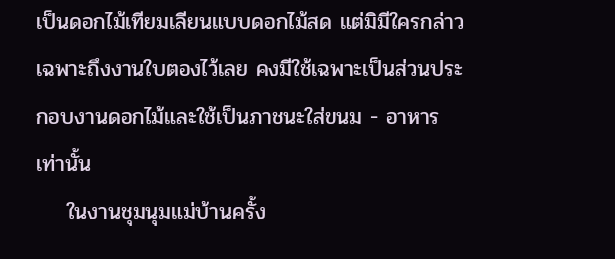เป็นดอกไม้เทียมเลียนแบบดอกไม้สด แต่มิมีใครกล่าวเฉพาะถึงงานใบตองไว้เลย คงมีใช้เฉพาะเป็นส่วนประกอบงานดอกไม้และใช้เป็นภาชนะใส่ขนม - อาหารเท่านั้น
    ในงานชุมนุมแม่บ้านครั้ง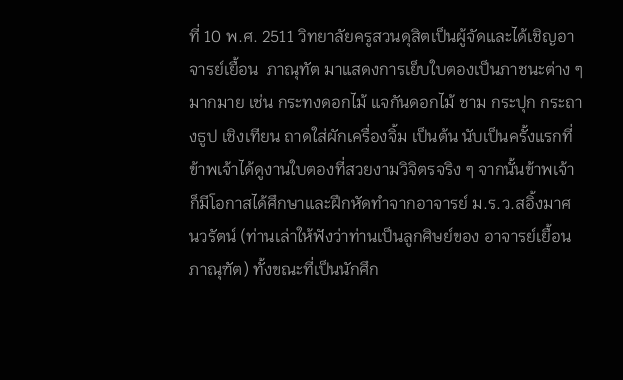ที่ 10 พ.ศ. 2511 วิทยาลัยครูสวนดุสิตเป็นผู้จัดและได้เชิญอาจารย์เยื้อน  ภาณุทัต มาแสดงการเย็บใบตองเป็นภาชนะต่าง ๆ มากมาย เช่น กระทงดอกไม้ แจกันดอกไม้ ชาม กระปุก กระถางธูป เชิงเทียน ถาดใส่ผักเครื่องจิ้ม เป็นต้น นับเป็นครั้งแรกที่ข้าพเจ้าได้ดูงานใบตองที่สวยงามวิจิตรจริง ๆ จากนั้นข้าพเจ้าก็มีโอกาสได้ศึกษาและฝึกหัดทำจากอาจารย์ ม.ร.ว.สอิ้งมาศ  นวรัตน์ (ท่านเล่าให้ฟังว่าท่านเป็นลูกศิษย์ของ อาจารย์เยื้อน  ภาณุฑัต) ทั้งขณะที่เป็นนักศึก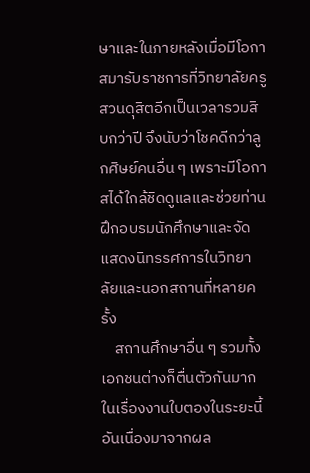ษาและในภายหลังเมื่อมีโอกาสมารับราชการที่วิทยาลัยครูสวนดุสิตอีกเป็นเวลารวมสิบกว่าปี จึงนับว่าโชคดีกว่าลูกศิษย์คนอื่น ๆ เพราะมีโอกาสได้ใกล้ชิดดูแลและช่วยท่านฝึกอบรมนักศึกษาและจัดแสดงนิทรรศการในวิทยาลัยและนอกสถานที่หลายครั้ง
    สถานศึกษาอื่น ๆ รวมทั้งเอกชนต่างก็ตื่นตัวกันมากในเรื่องงานใบตองในระยะนี้ อันเนื่องมาจากผล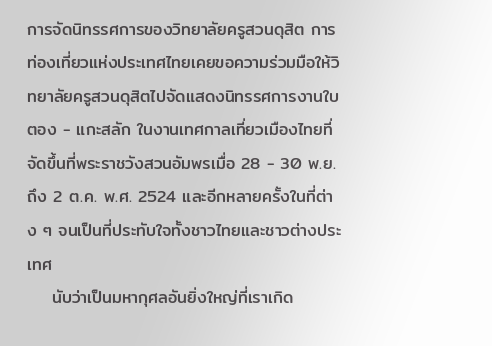การจัดนิทรรศการของวิทยาลัยครูสวนดุสิต การท่องเที่ยวแห่งประเทศไทยเคยขอความร่วมมือให้วิทยาลัยครูสวนดุสิตไปจัดแสดงนิทรรศการงานใบตอง - แกะสลัก ในงานเทศกาลเที่ยวเมืองไทยที่จัดขึ้นที่พระราชวังสวนอัมพรเมื่อ 28 - 30 พ.ย. ถึง 2 ต.ค. พ.ศ. 2524 และอีกหลายครั้งในที่ต่าง ๆ จนเป็นที่ประทับใจทั้งชาวไทยและชาวต่างประเทศ
    นับว่าเป็นมหากุศลอันยิ่งใหญ่ที่เราเกิด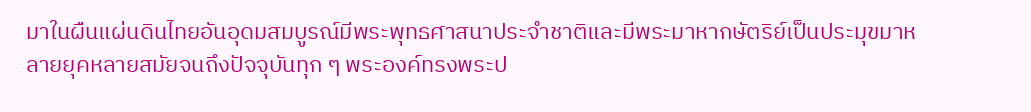มาในผืนแผ่นดินไทยอันอุดมสมบูรณ์มีพระพุทธศาสนาประจำชาติและมีพระมาหากษัตริย์เป็นประมุขมาหลายยุคหลายสมัยจนถึงปัจจุบันทุก ๆ พระองค์ทรงพระป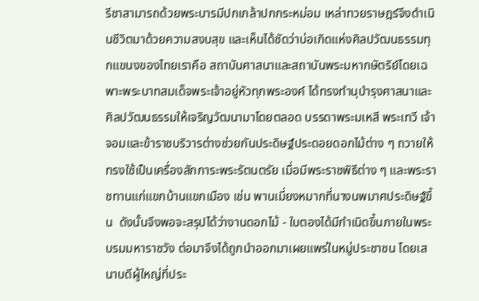รีชาสามารถด้วยพระบารมีปกเกล้าปกกระหม่อม เหล่าทวยราษฎร์จึงดำเนินชีวิตมาด้วยความสงบสุข และเห็นได้ชัดว่าบ่อเกิดแห่งศิลปวัฒนธรรมทุกแขนงของไทยเราคือ สถาบันศาสนาและสถาบันพระมหากษัตริย์โดยเฉพาะพระบาทสมเด็จพระเจ้าอยู่หัวทุกพระองค์ ได้ทรงทำนุบำรุงศาสนาและศิลปวัฒนธรรมให้เจริญวัฒนามาโดยตลอด บรรดาพระมเหสี พระเทวี เจ้าจอมและข้าราชบริวารต่างช่วยกันประดิษฐ์ประดอยดอกไม้ต่าง ๆ ถวายให้ทรงใช้เป็นเครื่องสักการะพระรัตนตรัย เมื่อมีพระราชพิธีต่าง ๆ และพระราชทานแก่แขกบ้านแขกเมือง เช่น พานเมี่ยงหมากที่นางนพมาศประดิษฐ์ขึ้น  ดังนั้นจึงพอจะสรุปได้ว่างานดอกไม้ - ใบตองได้มีกำเนิดขึ้นภายในพระบรมมหาราชวัง ต่อมาจึงได้ถูกนำออกมาเผยแพร่ในหมู่ประชาชน โดยเสนาบดีผู้ใหญ่ที่ประ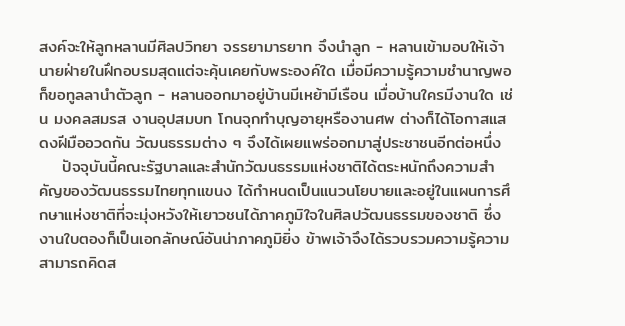สงค์จะให้ลูกหลานมีศิลปวิทยา จรรยามารยาท จึงนำลูก - หลานเข้ามอบให้เจ้านายฝ่ายในฝึกอบรมสุดแต่จะคุ้นเคยกับพระองค์ใด เมื่อมีความรู้ความชำนาญพอก็ขอทูลลานำตัวลูก - หลานออกมาอยู่บ้านมีเหย้ามีเรือน เมื่อบ้านใครมีงานใด เช่น มงคลสมรส งานอุปสมบท โกนจุกทำบุญอายุหรืองานศพ ต่างก็ได้โอกาสแสดงฝีมืออวดกัน วัฒนธรรมต่าง ๆ จึงได้เผยแพร่ออกมาสู่ประชาชนอีกต่อหนึ่ง
    ปัจจุบันนี้คณะรัฐบาลและสำนักวัฒนธรรมแห่งชาติได้ตระหนักถึงความสำคัญของวัฒนธรรมไทยทุกแขนง ได้กำหนดเป็นแนวนโยบายและอยู่ในแผนการศึกษาแห่งชาติที่จะมุ่งหวังให้เยาวชนได้ภาคภูมิใจในศิลปวัฒนธรรมของชาติ ซึ่งงานใบตองก็เป็นเอกลักษณ์อันน่าภาคภูมิยิ่ง ข้าพเจ้าจึงได้รวบรวมความรู้ความสามารถคิดส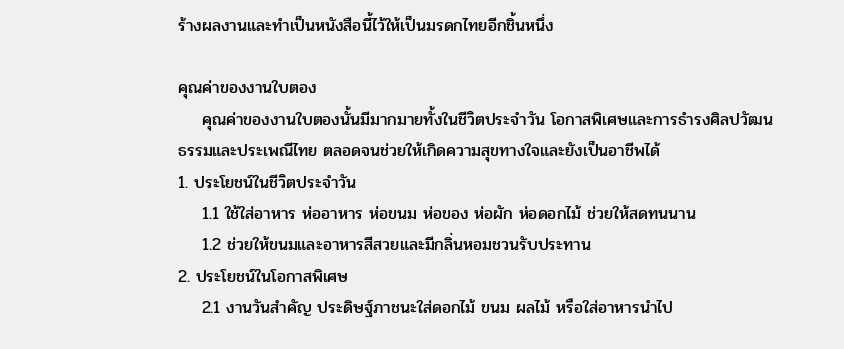ร้างผลงานและทำเป็นหนังสือนี้ไว้ให้เป็นมรดกไทยอีกชิ้นหนึ่ง

คุณค่าของงานใบตอง
    คุณค่าของงานใบตองนั้นมีมากมายทั้งในชีวิตประจำวัน โอกาสพิเศษและการธำรงศิลปวัฒนธรรมและประเพณีไทย ตลอดจนช่วยให้เกิดความสุขทางใจและยังเป็นอาชีพได้
1. ประโยชน์ในชีวิตประจำวัน
    1.1 ใช้ใส่อาหาร ห่ออาหาร ห่อขนม ห่อของ ห่อผัก ห่อดอกไม้ ช่วยให้สดทนนาน
    1.2 ช่วยให้ขนมและอาหารสีสวยและมีกลิ่นหอมชวนรับประทาน
2. ประโยชน์ในโอกาสพิเศษ
    2.1 งานวันสำคัญ ประดิษฐ์ภาชนะใส่ดอกไม้ ขนม ผลไม้ หรือใส่อาหารนำไป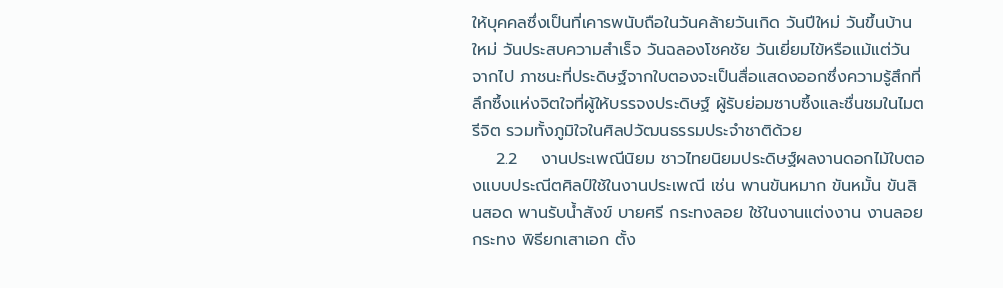ให้บุคคลซึ่งเป็นที่เคารพนับถือในวันคล้ายวันเกิด วันปีใหม่ วันขึ้นบ้านใหม่ วันประสบความสำเร็จ วันฉลองโชคชัย วันเยี่ยมไข้หรือแม้แต่วันจากไป ภาชนะที่ประดิษฐ์จากใบตองจะเป็นสื่อแสดงออกซึ่งความรู้สึกที่ลึกซึ้งแห่งจิตใจที่ผู้ให้บรรจงประดิษฐ์ ผู้รับย่อมซาบซึ้งและชื่นชมในไมตรีจิต รวมทั้งภูมิใจในศิลปวัฒนธรรมประจำชาติด้วย
    2.2    งานประเพณีนิยม ชาวไทยนิยมประดิษฐ์ผลงานดอกไม้ใบตองแบบประณีตศิลป์ใช้ในงานประเพณี เช่น พานขันหมาก ขันหมั้น ขันสินสอด พานรับน้ำสังข์ บายศรี กระทงลอย ใช้ในงานแต่งงาน งานลอยกระทง พิธียกเสาเอก ตั้ง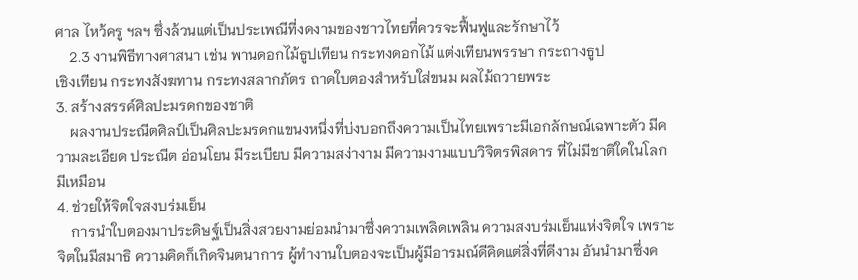ศาล ไหว้ครู ฯลฯ ซึ่งล้วนแต่เป็นประเพณีที่งดงามของชาวไทยที่ควรจะฟื้นฟูและรักษาไว้
    2.3 งานพิธีทางศาสนา เช่น พานดอกไม้ธูปเทียน กระทงดอกไม้ แต่งเทียนพรรษา กระถางธูป
เชิงเทียน กระทงสังฆทาน กระทงสลากภัตร ถาดใบตองสำหรับใส่ขนม ผลไม้ถวายพระ
3. สร้างสรรค์ศิลปะมรดกของชาติ
    ผลงานประณีตศิลป์เป็นศิลปะมรดกแขนงหนึ่งที่บ่งบอกถึงความเป็นไทยเพราะมีเอกลักษณ์เฉพาะตัว มีความละเอียด ประณีต อ่อนโยน มีระเบียบ มีความสง่างาม มีความงามแบบวิจิตรพิสดาร ที่ไม่มีชาติใดในโลกมีเหมือน
4. ช่วยให้จิตใจสงบร่มเย็น
    การนำใบตองมาประดิษฐ์เป็นสิ่งสวยงามย่อมนำมาซึ่งความเพลิดเพลิน ความสงบร่มเย็นแห่งจิตใจ เพราะจิตในมีสมาธิ ความคิดก็เกิดจินตนาการ ผู้ทำงานใบตองจะเป็นผู้มีอารมณ์ดีคิดแต่สิ่งที่ดีงาม อันนำมาซึ่งค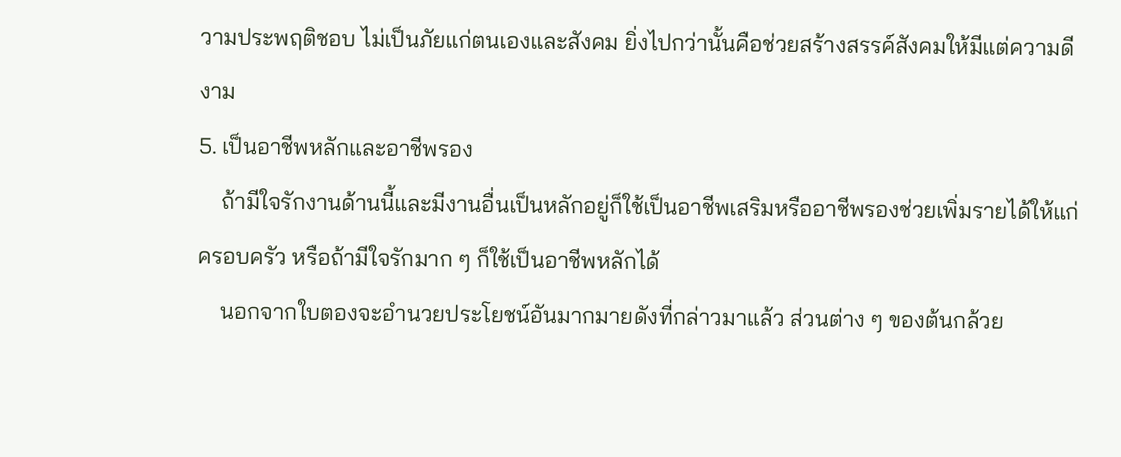วามประพฤติชอบ ไม่เป็นภัยแก่ตนเองและสังคม ยิ่งไปกว่านั้นคือช่วยสร้างสรรค์สังคมให้มีแต่ความดีงาม
5. เป็นอาชีพหลักและอาชีพรอง
    ถ้ามีใจรักงานด้านนี้และมีงานอื่นเป็นหลักอยู่ก็ใช้เป็นอาชีพเสริมหรืออาชีพรองช่วยเพิ่มรายได้ให้แก่ครอบครัว หรือถ้ามีใจรักมาก ๆ ก็ใช้เป็นอาชีพหลักได้
    นอกจากใบตองจะอำนวยประโยชน์อันมากมายดังที่กล่าวมาแล้ว ส่วนต่าง ๆ ของต้นกล้วย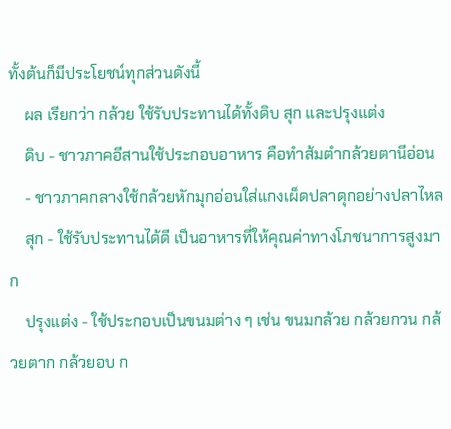ทั้งต้นก็มีประโยชน์ทุกส่วนดังนี้
    ผล เรียกว่า กล้วย ใช้รับประทานได้ทั้งดิบ สุก และปรุงแต่ง
    ดิบ - ชาวภาคอีสานใช้ประกอบอาหาร คือทำส้มตำกล้วยตานีอ่อน
    - ชาวภาคกลางใช้กล้วยหักมุกอ่อนใส่แกงเผ็ดปลาดุกอย่างปลาไหล
    สุก - ใช้รับประทานได้ดี เป็นอาหารที่ให้คุณค่าทางโภชนาการสูงมาก
    ปรุงแต่ง - ใช้ประกอบเป็นขนมต่าง ๆ เช่น ขนมกล้วย กล้วยกวน กล้วยตาก กล้วยอบ ก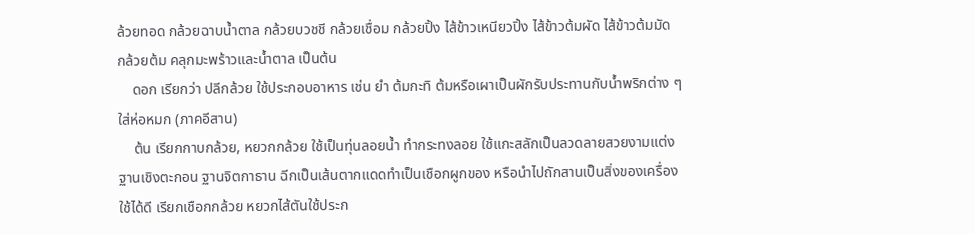ล้วยทอด กล้วยฉาบน้ำตาล กล้วยบวชชี กล้วยเชื่อม กล้วยปิ้ง ไส้ข้าวเหนียวปิ้ง ไส้ข้าวต้มผัด ไส้ข้าวต้มมัด กล้วยต้ม คลุกมะพร้าวและน้ำตาล เป็นต้น
    ดอก เรียกว่า ปลีกล้วย ใช้ประกอบอาหาร เช่น ยำ ต้มกะทิ ต้มหรือเผาเป็นผักรับประทานกับน้ำพริกต่าง ๆ ใส่ห่อหมก (ภาคอีสาน)
    ต้น เรียกกาบกล้วย, หยวกกล้วย ใช้เป็นทุ่นลอยน้ำ ทำกระทงลอย ใช้แกะสลักเป็นลวดลายสวยงามแต่งฐานเชิงตะกอน ฐานจิตกาธาน ฉีกเป็นเส้นตากแดดทำเป็นเชือกผูกของ หรือนำไปถักสานเป็นสิ่งของเครื่องใช้ได้ดี เรียกเชือกกล้วย หยวกไส้ตันใช้ประก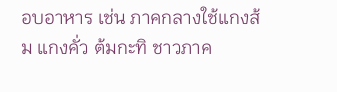อบอาหาร เช่น ภาคกลางใช้แกงส้ม แกงคั่ว ต้มกะทิ ชาวภาค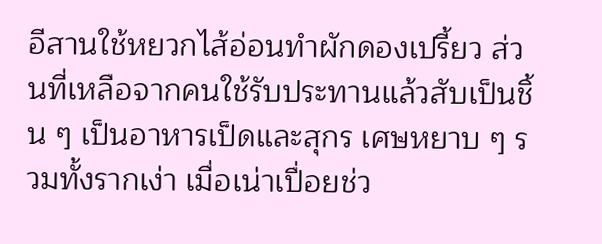อีสานใช้หยวกไส้อ่อนทำผักดองเปรี้ยว ส่วนที่เหลือจากคนใช้รับประทานแล้วสับเป็นชิ้น ๆ เป็นอาหารเป็ดและสุกร เศษหยาบ ๆ รวมทั้งรากเง่า เมื่อเน่าเปื่อยช่ว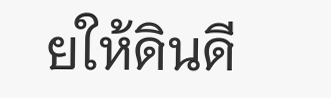ยให้ดินดี